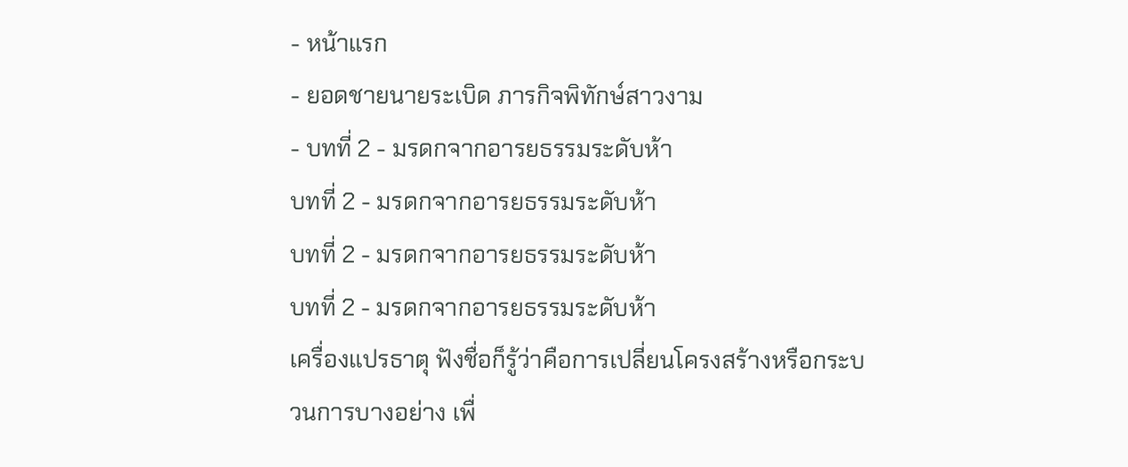- หน้าแรก
- ยอดชายนายระเบิด ภารกิจพิทักษ์สาวงาม
- บทที่ 2 - มรดกจากอารยธรรมระดับห้า
บทที่ 2 - มรดกจากอารยธรรมระดับห้า
บทที่ 2 - มรดกจากอารยธรรมระดับห้า
บทที่ 2 - มรดกจากอารยธรรมระดับห้า
เครื่องแปรธาตุ ฟังชื่อก็รู้ว่าคือการเปลี่ยนโครงสร้างหรือกระบวนการบางอย่าง เพื่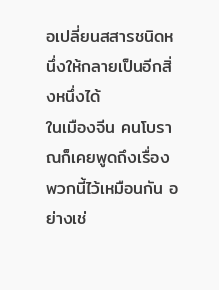อเปลี่ยนสสารชนิดหนึ่งให้กลายเป็นอีกสิ่งหนึ่งได้
ในเมืองจีน คนโบราณก็เคยพูดถึงเรื่องพวกนี้ไว้เหมือนกัน อย่างเช่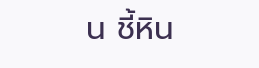น ชี้หิน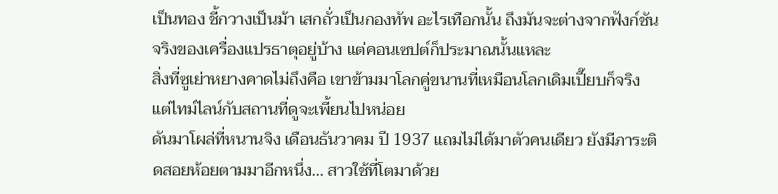เป็นทอง ชี้กวางเป็นม้า เสกถั่วเป็นกองทัพ อะไรเทือกนั้น ถึงมันจะต่างจากฟังก์ชันจริงของเครื่องแปรธาตุอยู่บ้าง แต่คอนเซปต์ก็ประมาณนั้นแหละ
สิ่งที่ซูเย่าหยางคาดไม่ถึงคือ เขาข้ามมาโลกคู่ขนานที่เหมือนโลกเดิมเปี๊ยบก็จริง แต่ไทม์ไลน์กับสถานที่ดูจะเพี้ยนไปหน่อย
ดันมาโผล่ที่หนานจิง เดือนธันวาคม ปี 1937 แถมไม่ได้มาตัวคนเดียว ยังมีภาระติดสอยห้อยตามมาอีกหนึ่ง... สาวใช้ที่โตมาด้วย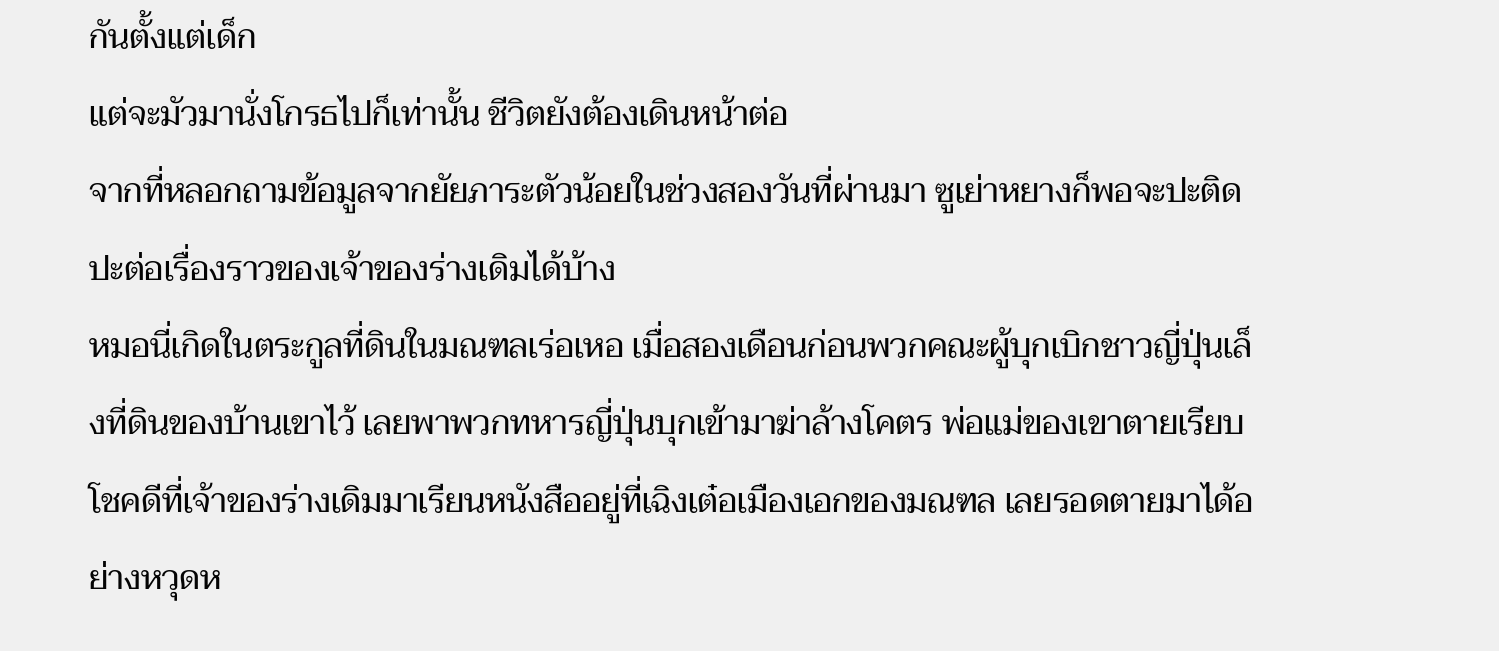กันตั้งแต่เด็ก
แต่จะมัวมานั่งโกรธไปก็เท่านั้น ชีวิตยังต้องเดินหน้าต่อ
จากที่หลอกถามข้อมูลจากยัยภาระตัวน้อยในช่วงสองวันที่ผ่านมา ซูเย่าหยางก็พอจะปะติดปะต่อเรื่องราวของเจ้าของร่างเดิมได้บ้าง
หมอนี่เกิดในตระกูลที่ดินในมณฑลเร่อเหอ เมื่อสองเดือนก่อนพวกคณะผู้บุกเบิกชาวญี่ปุ่นเล็งที่ดินของบ้านเขาไว้ เลยพาพวกทหารญี่ปุ่นบุกเข้ามาฆ่าล้างโคตร พ่อแม่ของเขาตายเรียบ
โชคดีที่เจ้าของร่างเดิมมาเรียนหนังสืออยู่ที่เฉิงเต๋อเมืองเอกของมณฑล เลยรอดตายมาได้อย่างหวุดห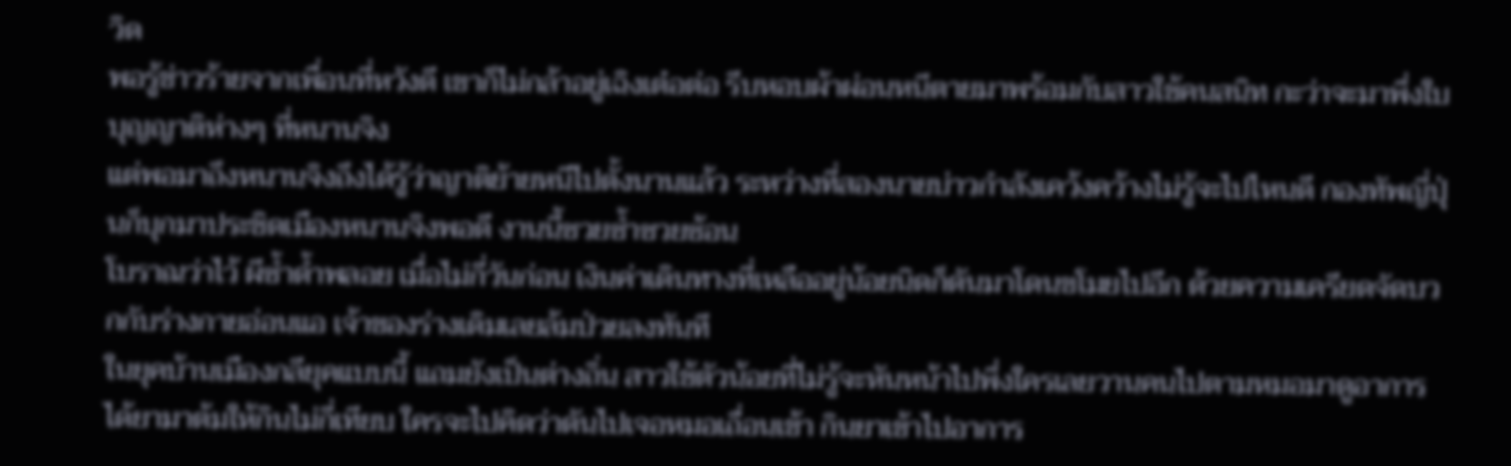วิด
พอรู้ข่าวร้ายจากเพื่อนที่หวังดี เขาก็ไม่กล้าอยู่เฉิงเต๋อต่อ รีบหอบผ้าผ่อนหนีตายมาพร้อมกับสาวใช้คนสนิท กะว่าจะมาพึ่งใบบุญญาติห่างๆ ที่หนานจิง
แต่พอมาถึงหนานจิงถึงได้รู้ว่าญาติย้ายหนีไปตั้งนานแล้ว ระหว่างที่สองนายบ่าวกำลังเคว้งคว้างไม่รู้จะไปไหนดี กองทัพญี่ปุ่นก็บุกมาประชิดเมืองหนานจิงพอดี งานนี้ซวยซ้ำซวยซ้อน
โบราณว่าไว้ ผีซ้ำด้ำพลอย เมื่อไม่กี่วันก่อน เงินค่าเดินทางที่เหลืออยู่น้อยนิดก็ดันมาโดนขโมยไปอีก ด้วยความเครียดจัดบวกกับร่างกายอ่อนแอ เจ้าของร่างเดิมเลยล้มป่วยลงทันที
ในยุคบ้านเมืองกลียุคแบบนี้ แถมยังเป็นต่างถิ่น สาวใช้ตัวน้อยที่ไม่รู้จะหันหน้าไปพึ่งใครเลยวานคนไปตามหมอมาดูอาการ ได้ยามาต้มให้กินไม่กี่เทียบ ใครจะไปคิดว่าดันไปเจอหมอเถื่อนเข้า กินยาเข้าไปอาการ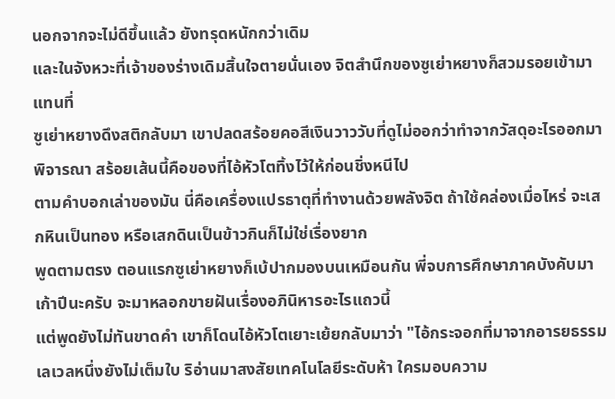นอกจากจะไม่ดีขึ้นแล้ว ยังทรุดหนักกว่าเดิม
และในจังหวะที่เจ้าของร่างเดิมสิ้นใจตายนั่นเอง จิตสำนึกของซูเย่าหยางก็สวมรอยเข้ามาแทนที่
ซูเย่าหยางดึงสติกลับมา เขาปลดสร้อยคอสีเงินวาววับที่ดูไม่ออกว่าทำจากวัสดุอะไรออกมาพิจารณา สร้อยเส้นนี้คือของที่ไอ้หัวโตทิ้งไว้ให้ก่อนชิ่งหนีไป
ตามคำบอกเล่าของมัน นี่คือเครื่องแปรธาตุที่ทำงานด้วยพลังจิต ถ้าใช้คล่องเมื่อไหร่ จะเสกหินเป็นทอง หรือเสกดินเป็นข้าวกินก็ไม่ใช่เรื่องยาก
พูดตามตรง ตอนแรกซูเย่าหยางก็เบ้ปากมองบนเหมือนกัน พี่จบการศึกษาภาคบังคับมาเก้าปีนะครับ จะมาหลอกขายฝันเรื่องอภินิหารอะไรแถวนี้
แต่พูดยังไม่ทันขาดคำ เขาก็โดนไอ้หัวโตเยาะเย้ยกลับมาว่า "ไอ้กระจอกที่มาจากอารยธรรมเลเวลหนึ่งยังไม่เต็มใบ ริอ่านมาสงสัยเทคโนโลยีระดับห้า ใครมอบความ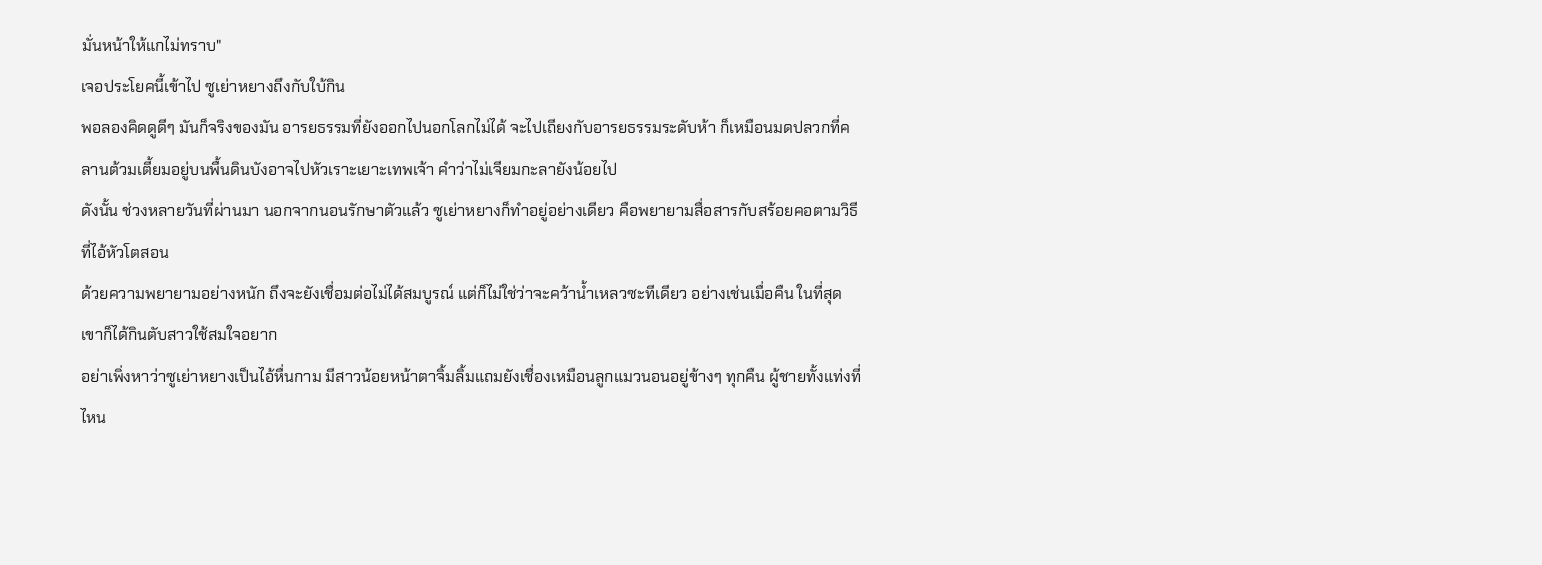มั่นหน้าให้แกไม่ทราบ"
เจอประโยคนี้เข้าไป ซูเย่าหยางถึงกับใบ้กิน
พอลองคิดดูดีๆ มันก็จริงของมัน อารยธรรมที่ยังออกไปนอกโลกไม่ได้ จะไปเถียงกับอารยธรรมระดับห้า ก็เหมือนมดปลวกที่คลานต้วมเตี้ยมอยู่บนพื้นดินบังอาจไปหัวเราะเยาะเทพเจ้า คำว่าไม่เจียมกะลายังน้อยไป
ดังนั้น ช่วงหลายวันที่ผ่านมา นอกจากนอนรักษาตัวแล้ว ซูเย่าหยางก็ทำอยู่อย่างเดียว คือพยายามสื่อสารกับสร้อยคอตามวิธีที่ไอ้หัวโตสอน
ด้วยความพยายามอย่างหนัก ถึงจะยังเชื่อมต่อไม่ได้สมบูรณ์ แต่ก็ไม่ใช่ว่าจะคว้าน้ำเหลวซะทีเดียว อย่างเช่นเมื่อคืน ในที่สุดเขาก็ได้กินตับสาวใช้สมใจอยาก
อย่าเพิ่งหาว่าซูเย่าหยางเป็นไอ้หื่นกาม มีสาวน้อยหน้าตาจิ้มลิ้มแถมยังเชื่องเหมือนลูกแมวนอนอยู่ข้างๆ ทุกคืน ผู้ชายทั้งแท่งที่ไหน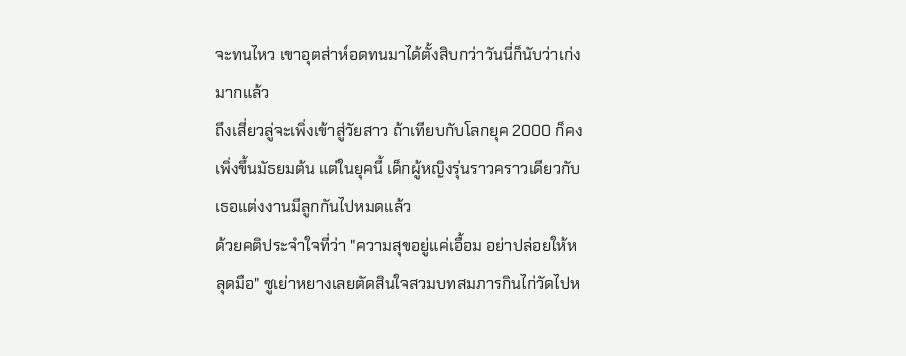จะทนไหว เขาอุตส่าห์อดทนมาได้ตั้งสิบกว่าวันนี่ก็นับว่าเก่งมากแล้ว
ถึงเสี่ยวลู่จะเพิ่งเข้าสู่วัยสาว ถ้าเทียบกับโลกยุค 2000 ก็คงเพิ่งขึ้นมัธยมต้น แต่ในยุคนี้ เด็กผู้หญิงรุ่นราวคราวเดียวกับเธอแต่งงานมีลูกกันไปหมดแล้ว
ด้วยคติประจำใจที่ว่า "ความสุขอยู่แค่เอื้อม อย่าปล่อยให้หลุดมือ" ซูเย่าหยางเลยตัดสินใจสวมบทสมภารกินไก่วัดไปห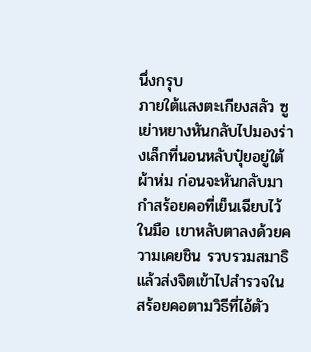นึ่งกรุบ
ภายใต้แสงตะเกียงสลัว ซูเย่าหยางหันกลับไปมองร่างเล็กที่นอนหลับปุ๋ยอยู่ใต้ผ้าห่ม ก่อนจะหันกลับมากำสร้อยคอที่เย็นเฉียบไว้ในมือ เขาหลับตาลงด้วยความเคยชิน รวบรวมสมาธิ แล้วส่งจิตเข้าไปสำรวจในสร้อยคอตามวิธีที่ไอ้ตัว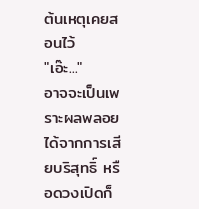ต้นเหตุเคยสอนไว้
"เอ๊ะ..."
อาจจะเป็นเพราะผลพลอยได้จากการเสียบริสุทธิ์ หรือดวงเปิดก็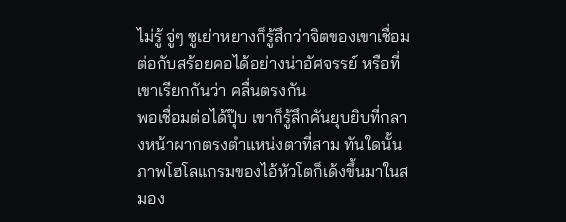ไม่รู้ จู่ๆ ซูเย่าหยางก็รู้สึกว่าจิตของเขาเชื่อมต่อกับสร้อยคอได้อย่างน่าอัศจรรย์ หรือที่เขาเรียกกันว่า คลื่นตรงกัน
พอเชื่อมต่อได้ปุ๊บ เขาก็รู้สึกคันยุบยิบที่กลางหน้าผากตรงตำแหน่งตาที่สาม ทันใดนั้นภาพโฮโลแกรมของไอ้หัวโตก็เด้งขึ้นมาในสมอง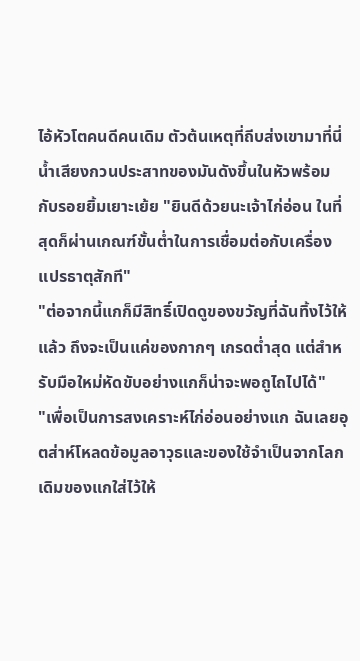ไอ้หัวโตคนดีคนเดิม ตัวต้นเหตุที่ถีบส่งเขามาที่นี่
น้ำเสียงกวนประสาทของมันดังขึ้นในหัวพร้อมกับรอยยิ้มเยาะเย้ย "ยินดีด้วยนะเจ้าไก่อ่อน ในที่สุดก็ผ่านเกณฑ์ขั้นต่ำในการเชื่อมต่อกับเครื่องแปรธาตุสักที"
"ต่อจากนี้แกก็มีสิทธิ์เปิดดูของขวัญที่ฉันทิ้งไว้ให้แล้ว ถึงจะเป็นแค่ของกากๆ เกรดต่ำสุด แต่สำหรับมือใหม่หัดขับอย่างแกก็น่าจะพอถูไถไปได้"
"เพื่อเป็นการสงเคราะห์ไก่อ่อนอย่างแก ฉันเลยอุตส่าห์โหลดข้อมูลอาวุธและของใช้จำเป็นจากโลกเดิมของแกใส่ไว้ให้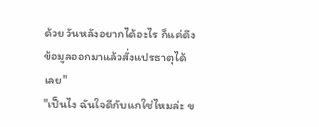ด้วย วันหลังอยากได้อะไร ก็แค่ดึงข้อมูลออกมาแล้วสั่งแปรธาตุได้เลย"
"เป็นไง ฉันใจดีกับแกใช่ไหมล่ะ ข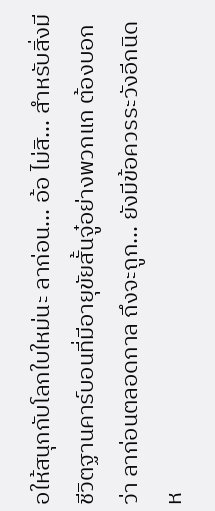อให้สนุกกับโลกใบใหม่นะ ลาก่อน... อ้อ ไม่สิ... สำหรับสิ่งมีชีวิตฐานคาร์บอนที่มีอายุขัยสั้นจู๋อย่างพวกแก ต้องบอกว่า ลาก่อนตลอดกาล ถึงจะถูก... ยังมีข้อควรระวังอีกนิดห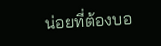น่อยที่ต้องบอ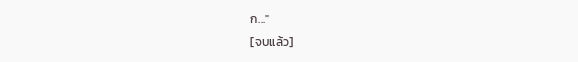ก..."
[จบแล้ว]